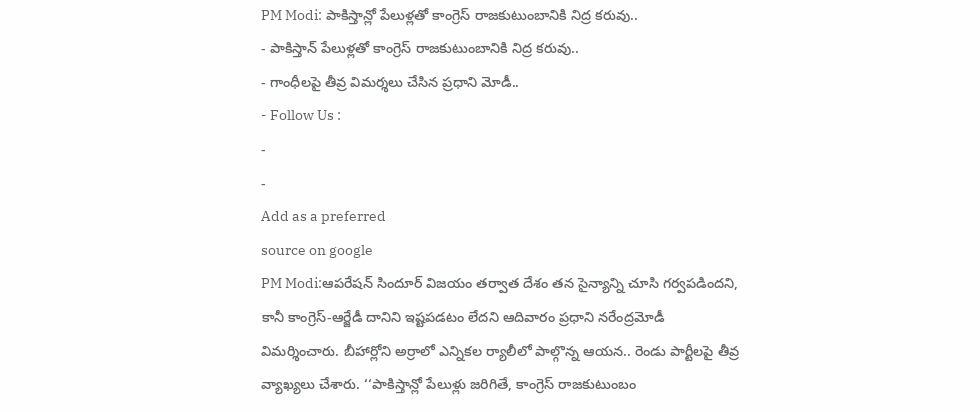PM Modi: పాకిస్తాన్లో పేలుళ్లతో కాంగ్రెస్ రాజకుటుంబానికి నిద్ర కరువు..
- పాకిస్తాన్ పేలుళ్లతో కాంగ్రెస్ రాజకుటుంబానికి నిద్ర కరువు..
- గాంధీలపై తీవ్ర విమర్శలు చేసిన ప్రధాని మోడీ..
- Follow Us :
-
-
Add as a preferred
source on google
PM Modi:ఆపరేషన్ సిందూర్ విజయం తర్వాత దేశం తన సైన్యాన్ని చూసి గర్వపడిందని, కానీ కాంగ్రెస్-ఆర్జేడీ దానిని ఇష్టపడటం లేదని ఆదివారం ప్రధాని నరేంద్రమోడీ విమర్శించారు. బీహార్లోని అర్రాలో ఎన్నికల ర్యాలీలో పాల్గొన్న ఆయన.. రెండు పార్టీలపై తీవ్ర వ్యాఖ్యలు చేశారు. ‘‘పాకిస్తాన్లో పేలుళ్లు జరిగితే, కాంగ్రెస్ రాజకుటుంబం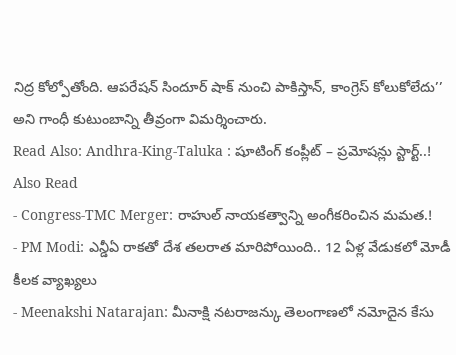నిద్ర కోల్పోతోంది. ఆపరేషన్ సిందూర్ షాక్ నుంచి పాకిస్తాన్, కాంగ్రెస్ కోలుకోలేదు’’ అని గాంధీ కుటుంబాన్ని తీవ్రంగా విమర్శించారు.
Read Also: Andhra-King-Taluka : షూటింగ్ కంప్లీట్ – ప్రమోషన్లు స్టార్ట్..!
Also Read
- Congress-TMC Merger: రాహుల్ నాయకత్వాన్ని అంగీకరించిన మమత.!
- PM Modi: ఎన్డీఏ రాకతో దేశ తలరాత మారిపోయింది.. 12 ఏళ్ల వేడుకలో మోడీ కీలక వ్యాఖ్యలు
- Meenakshi Natarajan: మీనాక్షి నటరాజన్కు తెలంగాణలో నమోదైన కేసు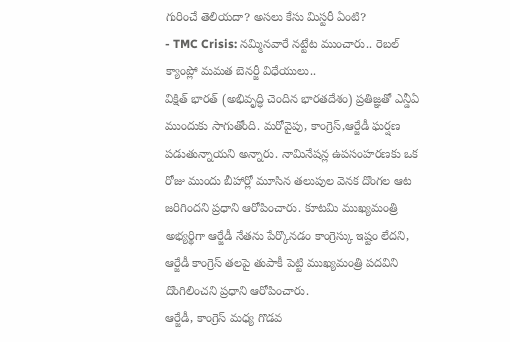గురించే తెలియదా? అసలు కేసు మిస్టరీ ఏంటి?
- TMC Crisis: నమ్మినవారే నట్టేట ముంచారు.. రెబల్ క్యాంప్లో మమత బెనర్జీ విధేయులు..
విక్షిత్ భారత్ (అభివృద్ధి చెందిన భారతదేశం) ప్రతిజ్ఞతో ఎన్డీఏ ముందుకు సాగుతోంది. మరోవైపు, కాంగ్రెస్,ఆర్జేడీ ఘర్షణ పడుతున్నాయని అన్నారు. నామినేషన్ల ఉపసంహరణకు ఒక రోజు ముందు బీహార్లో మూసిన తలుపుల వెనక దొంగల ఆట జరిగిందని ప్రధాని ఆరోపించారు. కూటమి ముఖ్యమంత్రి అభ్యర్థిగా ఆర్జేడీ నేతను పేర్కొనడం కాంగ్రెస్కు ఇష్టం లేదని, ఆర్జేడీ కాంగ్రెస్ తలపై తుపాకీ పెట్టి ముఖ్యమంత్రి పదవిని దొంగిలించని ప్రధాని ఆరోపించారు.
ఆర్జేడీ, కాంగ్రెస్ మధ్య గొడవ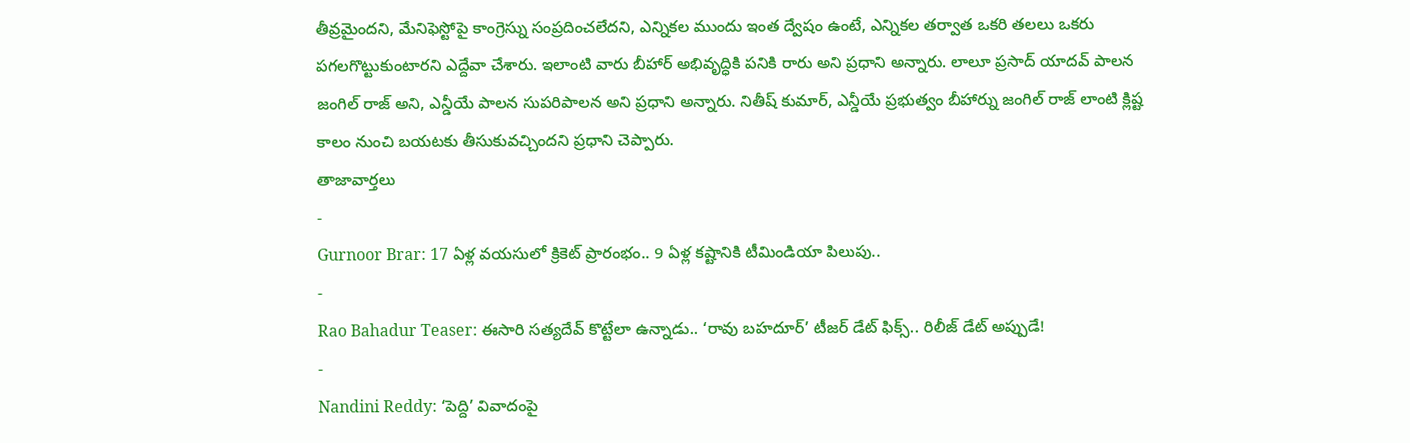తీవ్రమైందని, మేనిఫెస్టోపై కాంగ్రెస్ను సంప్రదించలేదని, ఎన్నికల ముందు ఇంత ద్వేషం ఉంటే, ఎన్నికల తర్వాత ఒకరి తలలు ఒకరు పగలగొట్టుకుంటారని ఎద్దేవా చేశారు. ఇలాంటి వారు బీహార్ అభివృద్ధికి పనికి రారు అని ప్రధాని అన్నారు. లాలూ ప్రసాద్ యాదవ్ పాలన జంగిల్ రాజ్ అని, ఎన్డీయే పాలన సుపరిపాలన అని ప్రధాని అన్నారు. నితీష్ కుమార్, ఎన్డీయే ప్రభుత్వం బీహార్ను జంగిల్ రాజ్ లాంటి క్లిష్ట కాలం నుంచి బయటకు తీసుకువచ్చిందని ప్రధాని చెప్పారు.
తాజావార్తలు
-
Gurnoor Brar: 17 ఏళ్ల వయసులో క్రికెట్ ప్రారంభం.. 9 ఏళ్ల కష్టానికి టీమిండియా పిలుపు..
-
Rao Bahadur Teaser: ఈసారి సత్యదేవ్ కొట్టేలా ఉన్నాడు.. ‘రావు బహదూర్’ టీజర్ డేట్ ఫిక్స్.. రిలీజ్ డేట్ అప్పుడే!
-
Nandini Reddy: ‘పెద్ది’ వివాదంపై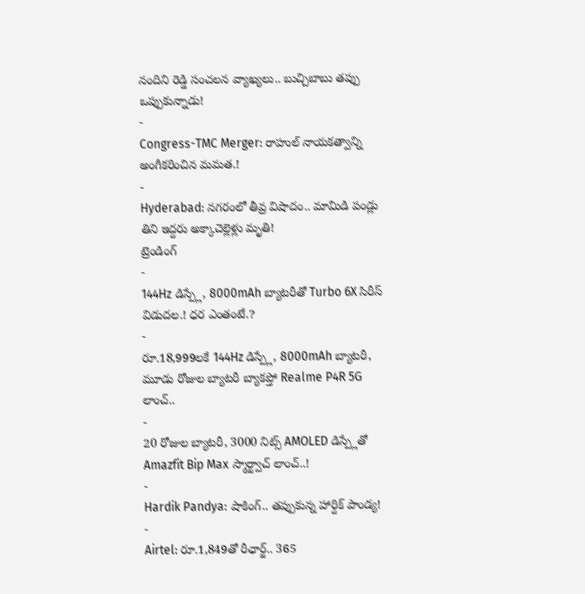నందిని రెడ్డి సంచలన వ్యాఖ్యలు.. బుచ్చిబాబు తప్పు ఒప్పుకున్నాడు!
-
Congress-TMC Merger: రాహుల్ నాయకత్వాన్ని అంగీకరించిన మమత.!
-
Hyderabad: నగరంలో తీవ్ర విషాదం.. మామిడి పండ్లు తిని ఇద్దరు అక్కాచెల్లెళ్లు మృతి!
ట్రెండింగ్
-
144Hz డిస్ప్లే, 8000mAh బ్యాటరీతో Turbo 6X సిరీస్ విడుదల.! ధర ఎంతంటే.?
-
రూ.18,999లకే 144Hz డిస్ప్లే, 8000mAh బ్యాటరీ, మూడు రోజుల బ్యాటరీ బ్యాకప్తో Realme P4R 5G లాంచ్..
-
20 రోజుల బ్యాటరీ, 3000 నిట్స్ AMOLED డిస్ప్లేతో Amazfit Bip Max స్మార్ట్వాచ్ లాంచ్..!
-
Hardik Pandya: షాకింగ్.. తప్పుకున్న హార్దిక్ పాండ్య!
-
Airtel: రూ.1,849తో రీఛార్జ్.. 365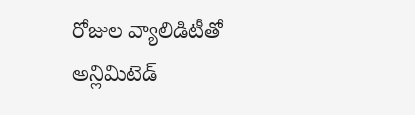రోజుల వ్యాలిడిటీతో అన్లిమిటెడ్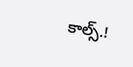కాల్స్.!